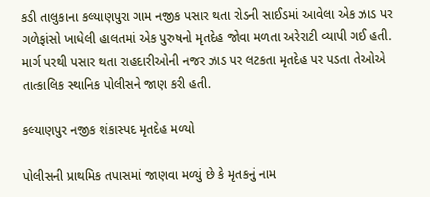કડી તાલુકાના કલ્યાણપુરા ગામ નજીક પસાર થતા રોડની સાઈડમાં આવેલા એક ઝાડ પર ગળેફાંસો ખાધેલી હાલતમાં એક પુરુષનો મૃતદેહ જોવા મળતા અરેરાટી વ્યાપી ગઈ હતી. માર્ગ પરથી પસાર થતા રાહદારીઓની નજર ઝાડ પર લટકતા મૃતદેહ પર પડતા તેઓએ તાત્કાલિક સ્થાનિક પોલીસને જાણ કરી હતી.

કલ્યાણપુર નજીક શંકાસ્પદ મૃતદેહ મળ્યો

પોલીસની પ્રાથમિક તપાસમાં જાણવા મળ્યું છે કે મૃતકનું નામ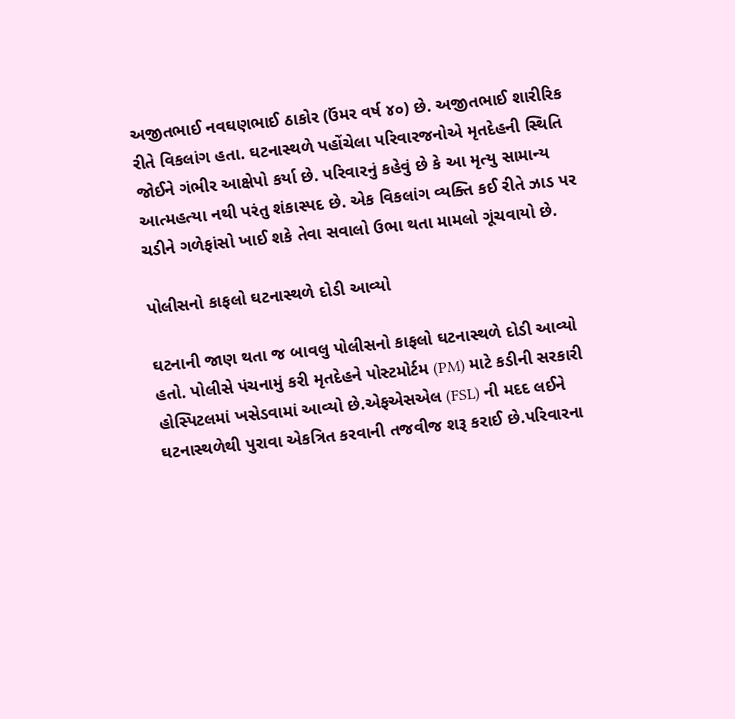અજીતભાઈ નવઘણભાઈ ઠાકોર (ઉંમર વર્ષ ૪૦) છે. અજીતભાઈ શારીરિક રીતે વિકલાંગ હતા. ઘટનાસ્થળે પહોંચેલા પરિવારજનોએ મૃતદેહની સ્થિતિ જોઈને ગંભીર આક્ષેપો કર્યા છે. પરિવારનું કહેવું છે કે આ મૃત્યુ સામાન્ય આત્મહત્યા નથી પરંતુ શંકાસ્પદ છે. એક વિકલાંગ વ્યક્તિ કઈ રીતે ઝાડ પર ચડીને ગળેફાંસો ખાઈ શકે તેવા સવાલો ઉભા થતા મામલો ગૂંચવાયો છે.

પોલીસનો કાફલો ઘટનાસ્થળે દોડી આવ્યો

ઘટનાની જાણ થતા જ બાવલુ પોલીસનો કાફલો ઘટનાસ્થળે દોડી આવ્યો હતો. પોલીસે પંચનામું કરી મૃતદેહને પોસ્ટમોર્ટમ (PM) માટે કડીની સરકારી હોસ્પિટલમાં ખસેડવામાં આવ્યો છે.એફએસએલ (FSL) ની મદદ લઈને ઘટનાસ્થળેથી પુરાવા એકત્રિત કરવાની તજવીજ શરૂ કરાઈ છે.પરિવારના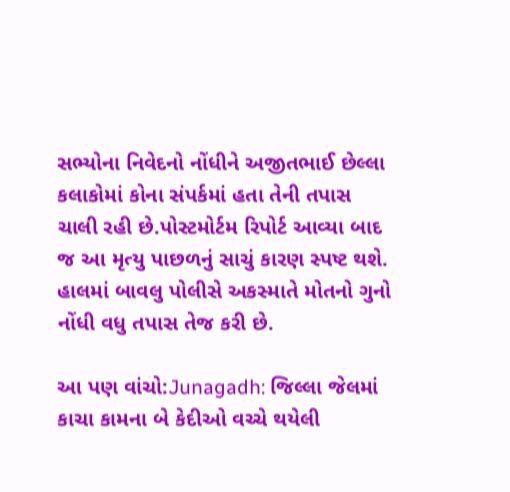સભ્યોના નિવેદનો નોંધીને અજીતભાઈ છેલ્લા કલાકોમાં કોના સંપર્કમાં હતા તેની તપાસ ચાલી રહી છે.પોસ્ટમોર્ટમ રિપોર્ટ આવ્યા બાદ જ આ મૃત્યુ પાછળનું સાચું કારણ સ્પષ્ટ થશે. હાલમાં બાવલુ પોલીસે અકસ્માતે મોતનો ગુનો નોંધી વધુ તપાસ તેજ કરી છે.

આ પણ વાંચો:Junagadh: જિલ્લા જેલમાં કાચા કામના બે કેદીઓ વચ્ચે થયેલી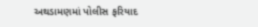અથડામણમાં પોલીસ ફરિયાદ